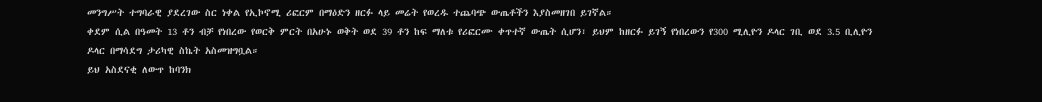መንግሥት ተግባራዊ ያደረገው ስር ነቀል የኢኮኖሚ ሪፎርም በማዕድን ዘርፉ ላይ መሬት የወረዱ ተጨባጭ ውጤቶችን እያስመዘገበ ይገኛል።
ቀደም ሲል በዓመት 13 ቶን ብቻ የነበረው የወርቅ ምርት በአሁኑ ወቅት ወደ 39 ቶን ከፍ ማለቱ የሪፎርሙ ቀጥተኛ ውጤት ሲሆን፣ ይህም ከዘርፉ ይገኝ የነበረውን የ300 ሚሊዮን ዶላር ገቢ ወደ 3.5 ቢሊዮን ዶላር በማሳደግ ታሪካዊ ስኬት አስመዝግቧል።
ይህ አስደናቂ ለውጥ ከባንክ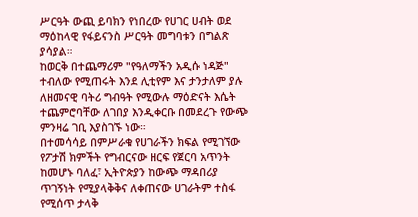ሥርዓት ውጪ ይባክን የነበረው የሀገር ሀብት ወደ ማዕከላዊ የፋይናንስ ሥርዓት መግባቱን በግልጽ ያሳያል።
ከወርቅ በተጨማሪም "የዓለማችን አዲሱ ነዳጅ" ተብለው የሚጠሩት እንደ ሊቲየም እና ታንታለም ያሉ ለዘመናዊ ባትሪ ግብዓት የሚውሉ ማዕድናት እሴት ተጨምሮባቸው ለገበያ እንዲቀርቡ በመደረጉ የውጭ ምንዛሬ ገቢ እያስገኙ ነው።
በተመሳሳይ በምሥራቁ የሀገራችን ክፍል የሚገኘው የፖታሽ ክምችት የግብርናው ዘርፍ የጀርባ አጥንት ከመሆኑ ባለፈ፣ ኢትዮጵያን ከውጭ ማዳበሪያ ጥገኝነት የሚያላቅቅና ለቀጠናው ሀገራትም ተስፋ የሚሰጥ ታላቅ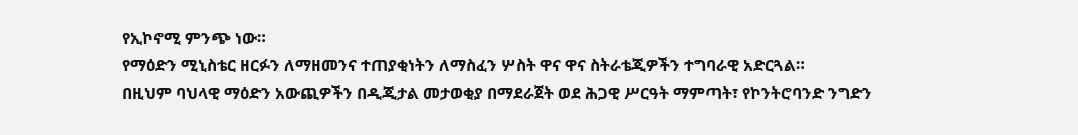የኢኮኖሚ ምንጭ ነው።
የማዕድን ሚኒስቴር ዘርፉን ለማዘመንና ተጠያቂነትን ለማስፈን ሦስት ዋና ዋና ስትራቴጂዎችን ተግባራዊ አድርጓል።
በዚህም ባህላዊ ማዕድን አውጪዎችን በዲጂታል መታወቂያ በማደራጀት ወደ ሕጋዊ ሥርዓት ማምጣት፣ የኮንትሮባንድ ንግድን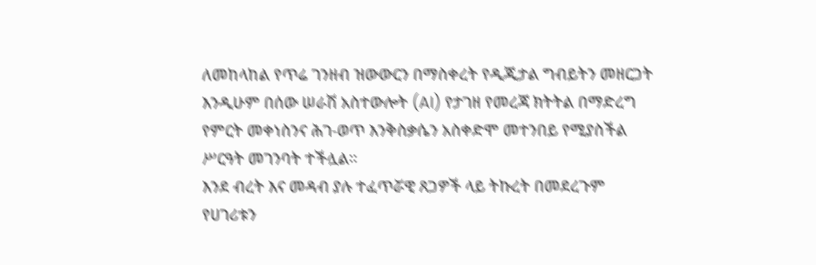ለመከላከል የጥሬ ገንዘብ ዝውውርን በማስቀረት የዲጂታል ግብይትን መዘርጋት እንዲሁም በሰው ሠራሽ አስተውሎት (AI) የታገዘ የመረጃ ክትትል በማድረግ የምርት መቀነስንና ሕገ-ወጥ እንቅስቃሴን አስቀድሞ መተንበይ የሚያስችል ሥርዓት መገንባት ተችሏል።
እንደ ብረት እና መዳብ ያሉ ተፈጥሯዊ ጸጋዎች ላይ ትኩረት በመደረጉም የሀገሪቱን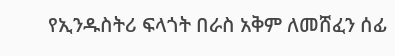የኢንዱስትሪ ፍላጎት በራስ አቅም ለመሸፈን ሰፊ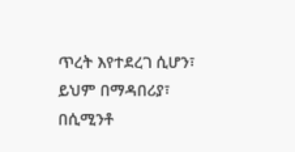ጥረት እየተደረገ ሲሆን፣ ይህም በማዳበሪያ፣ በሲሚንቶ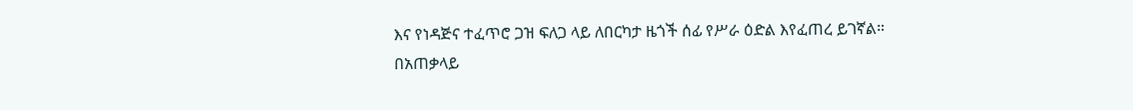እና የነዳጅና ተፈጥሮ ጋዝ ፍለጋ ላይ ለበርካታ ዜጎች ሰፊ የሥራ ዕድል እየፈጠረ ይገኛል።
በአጠቃላይ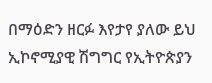በማዕድን ዘርፉ እየታየ ያለው ይህ ኢኮኖሚያዊ ሽግግር የኢትዮጵያን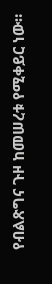የብልጽግና ጉዞ ከመሠረቱ የሚቀይር ነው።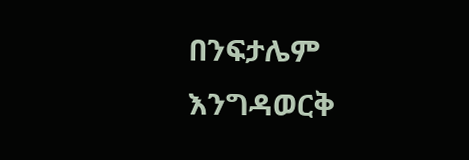በንፍታሌም እንግዳወርቅ